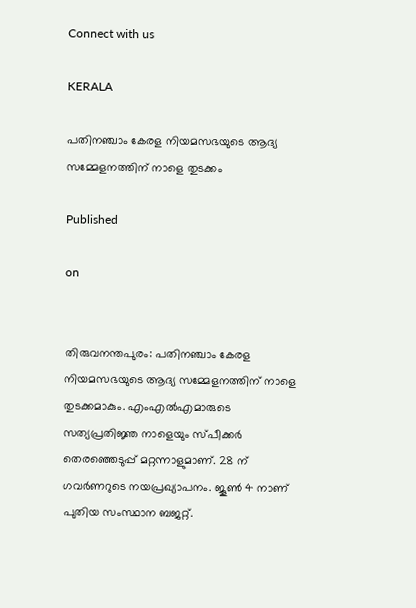Connect with us

KERALA

പതിനഞ്ചാം കേരള നിയമസഭയുടെ ആദ്യ സമ്മേളനത്തിന് നാളെ തുടക്കം

Published

on


തിരുവനന്തപുരം: പതിനഞ്ചാം കേരള നിയമസഭയുടെ ആദ്യ സമ്മേളനത്തിന് നാളെ തുടക്കമാകും. എംഎല്‍എമാരുടെ സത്യപ്രതിജ്ഞ നാളെയും സ്പീക്കര്‍ തെരഞ്ഞെടുപ്പ് മറ്റന്നാളുമാണ്. 28 ന് ഗവര്‍ണറുടെ നയപ്രഖ്യാപനം. ജൂണ്‍ 4 നാണ് പുതിയ സംസ്ഥാന ബജറ്റ്.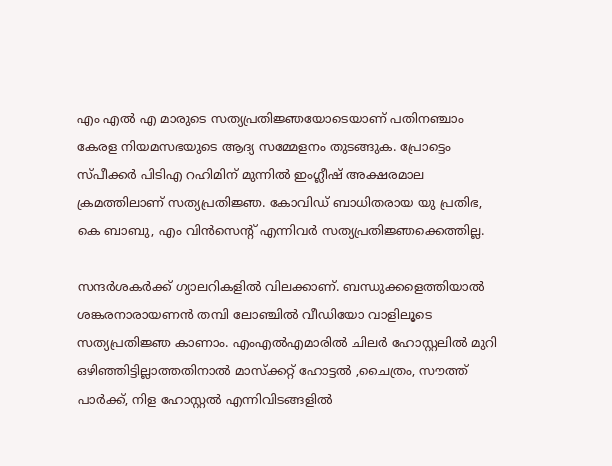എം എല്‍ എ മാരുടെ സത്യപ്രതിജ്ഞയോടെയാണ് പതിനഞ്ചാം കേരള നിയമസഭയുടെ ആദ്യ സമ്മേളനം തുടങ്ങുക. പ്രോട്ടെം സ്പീക്കര്‍ പിടിഎ റഹിമിന് മുന്നില്‍ ഇംഗ്ലീഷ് അക്ഷരമാല ക്രമത്തിലാണ് സത്യപ്രതിജ്ഞ. കോവിഡ് ബാധിതരായ യു പ്രതിഭ, കെ ബാബു, എം വിന്‍സെന്റ് എന്നിവര്‍ സത്യപ്രതിജ്ഞക്കെത്തില്ല.

സന്ദര്‍ശകര്‍ക്ക് ഗ്യാലറികളില്‍ വിലക്കാണ്. ബന്ധുക്കളെത്തിയാല്‍ ശങ്കരനാരായണന്‍ തമ്പി ലോഞ്ചില്‍ വീഡിയോ വാളിലൂടെ സത്യപ്രതിജ്ഞ കാണാം. എംഎല്‍എമാരില്‍ ചിലര്‍ ഹോസ്റ്റലില്‍ മുറി ഒഴിഞ്ഞിട്ടില്ലാത്തതിനാല്‍ മാസ്‌ക്കറ്റ് ഹോട്ടല്‍ ,ചൈത്രം, സൗത്ത് പാര്‍ക്ക്, നിള ഹോസ്റ്റല്‍ എന്നിവിടങ്ങളില്‍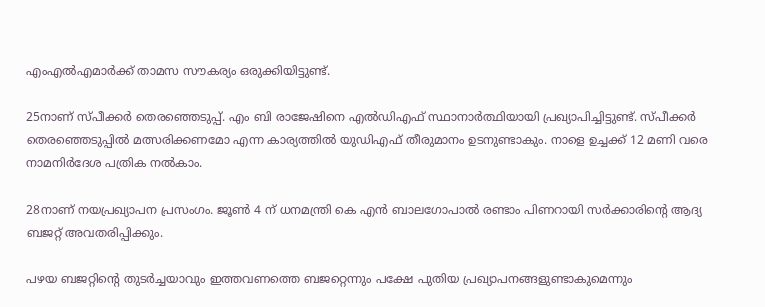എംഎല്‍എമാര്‍ക്ക് താമസ സൗകര്യം ഒരുക്കിയിട്ടുണ്ട്.

25നാണ് സ്പീക്കര്‍ തെരഞ്ഞെടുപ്പ്. എം ബി രാജേഷിനെ എല്‍ഡിഎഫ് സ്ഥാനാര്‍ത്ഥിയായി പ്രഖ്യാപിച്ചിട്ടുണ്ട്. സ്പീക്കര്‍ തെരഞ്ഞെടുപ്പില്‍ മത്സരിക്കണമോ എന്ന കാര്യത്തില്‍ യുഡിഎഫ് തീരുമാനം ഉടനുണ്ടാകും. നാളെ ഉച്ചക്ക് 12 മണി വരെ നാമനിര്‍ദേശ പത്രിക നല്‍കാം.

28നാണ് നയപ്രഖ്യാപന പ്രസംഗം. ജൂണ്‍ 4 ന് ധനമന്ത്രി കെ എന്‍ ബാലഗോപാല്‍ രണ്ടാം പിണറായി സര്‍ക്കാരിന്റെ ആദ്യ ബജറ്റ് അവതരിപ്പിക്കും.

പഴയ ബജറ്റിന്റെ തുടര്‍ച്ചയാവും ഇത്തവണത്തെ ബജറ്റെന്നും പക്ഷേ പുതിയ പ്രഖ്യാപനങ്ങളുണ്ടാകുമെന്നും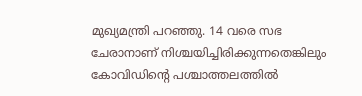മുഖ്യമന്ത്രി പറഞ്ഞു. 14 വരെ സഭ ചേരാനാണ് നിശ്ചയിച്ചിരിക്കുന്നതെങ്കിലും കോവിഡിന്റെ പശ്ചാത്തലത്തില്‍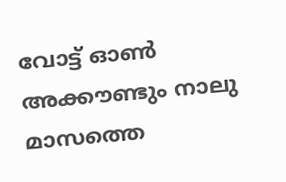വോട്ട് ഓണ്‍ അക്കൗണ്ടും നാലു മാസത്തെ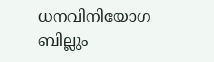ധനവിനിയോഗ ബില്ലും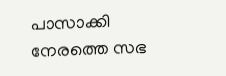പാസാക്കി നേരത്തെ സഭ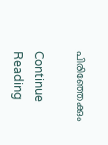പിരിഞ്ഞേക്കും

Continue Reading